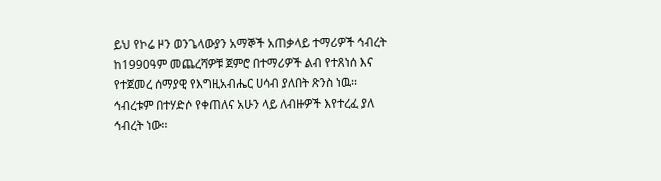ይህ የኮሬ ዞን ወንጌላውያን አማኞች አጠቃላይ ተማሪዎች ኅብረት ከ1990ዓም መጨረሻዎቹ ጀምሮ በተማሪዎች ልብ የተጸነሰ እና የተጀመረ ሰማያዊ የእግዚአብሔር ሀሳብ ያለበት ጽንስ ነዉ፡፡ኅብረቱም በተሃድሶ የቀጠለና አሁን ላይ ለብዙዎች እየተረፈ ያለ ኅብረት ነው፡፡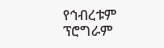የኅብረቱም ፕሮግራም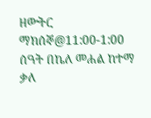ዘውትር ማክሰኞ@11:00-1:00 ሰዓት በኬለ መሐል ከተማ ቃለ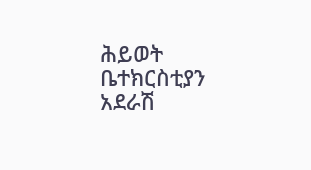ሕይወት ቤተክርስቲያን አደራሽ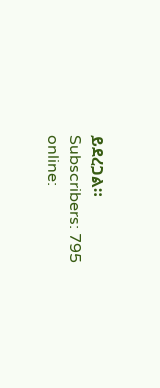ይደረጋል።
Subscribers: 795
online: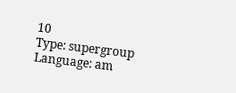10
Type: supergroup
Language: am